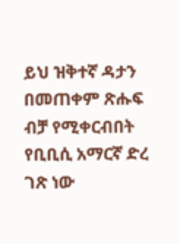ይህ ዝቅተኛ ዳታን በመጠቀም ጽሑፍ ብቻ የሚቀርብበት የቢቢሲ አማርኛ ድረ ገጽ ነው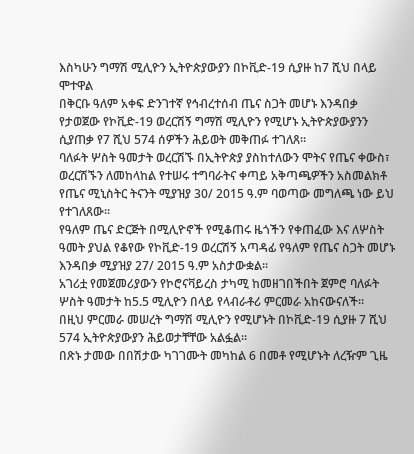እስካሁን ግማሽ ሚሊዮን ኢትዮጵያውያን በኮቪድ-19 ሲያዙ ከ7 ሺህ በላይ ሞተዋል
በቅርቡ ዓለም አቀፍ ድንገተኛ የኅብረተሰብ ጤና ስጋት መሆኑ እንዳበቃ የታወጀው የኮቪድ-19 ወረርሽኝ ግማሽ ሚሊዮን የሚሆኑ ኢትዮጵያውያንን ሲያጠቃ የ7 ሺህ 574 ሰዎችን ሕይወት መቅጠፉ ተገለጸ።
ባለፉት ሦስት ዓመታት ወረርሽኙ በኢትዮጵያ ያስከተለውን ሞትና የጤና ቀውስ፣ ወረርሽኙን ለመከላከል የተሠሩ ተግባራትና ቀጣይ አቅጣጫዎችን አስመልክቶ የጤና ሚኒስትር ትናንት ሚያዝያ 30/ 2015 ዓ.ም ባወጣው መግለጫ ነው ይህ የተገለጸው።
የዓለም ጤና ድርጅት በሚሊዮኖች የሚቆጠሩ ዜጎችን የቀጠፈው እና ለሦስት ዓመት ያህል የቆየው የኮቪድ-19 ወረርሽኝ አጣዳፊ የዓለም የጤና ስጋት መሆኑ እንዳበቃ ሚያዝያ 27/ 2015 ዓ.ም አስታውቋል።
አገሪቷ የመጀመሪያውን የኮሮናቫይረስ ታካሚ ከመዘገበችበት ጀምሮ ባለፉት ሦስት ዓመታት ከ5.5 ሚሊዮን በላይ የላብራቶሪ ምርመራ አከናውናለች።
በዚህ ምርመራ መሠረት ግማሽ ሚሊዮን የሚሆኑት በኮቪድ-19 ሲያዙ 7 ሺህ 574 ኢትዮጵያውያን ሕይወታቸቸው አልፏል።
በጽኑ ታመው በበሽታው ካገገሙት መካከል 6 በመቶ የሚሆኑት ለረዥም ጊዜ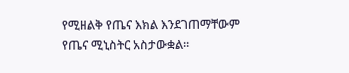የሚዘልቅ የጤና እክል እንደገጠማቸውም የጤና ሚኒስትር አስታውቋል።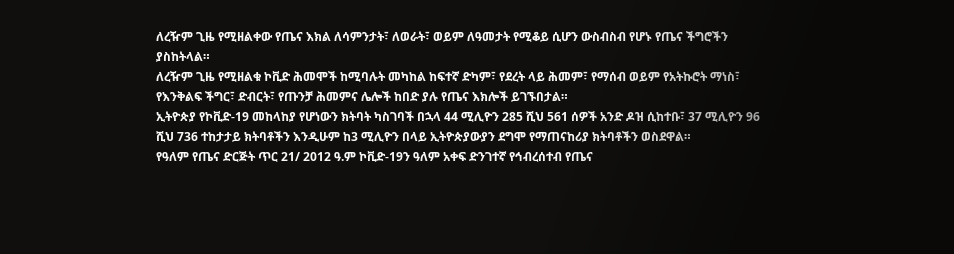ለረዥም ጊዜ የሚዘልቀው የጤና እክል ለሳምንታት፣ ለወራት፣ ወይም ለዓመታት የሚቆይ ሲሆን ውስብስብ የሆኑ የጤና ችግሮችን ያስከትላል።
ለረዥም ጊዜ የሚዘልቁ ኮቪድ ሕመሞች ከሚባሉት መካከል ከፍተኛ ድካም፣ የደረት ላይ ሕመም፣ የማሰብ ወይም የአትኩሮት ማነስ፣ የእንቅልፍ ችግር፣ ድብርት፣ የጡንቻ ሕመምና ሌሎች ከበድ ያሉ የጤና እክሎች ይገኙበታል።
ኢትዮጵያ የኮቪድ-19 መከላከያ የሆነውን ክትባት ካስገባች በኋላ 44 ሚሊዮን 285 ሺህ 561 ሰዎች አንድ ዶዝ ሲከተቡ፣ 37 ሚሊዮን 96 ሺህ 736 ተከታታይ ክትባቶችን እንዲሁም ከ3 ሚሊዮን በላይ ኢትዮጵያውያን ደግሞ የማጠናከሪያ ክትባቶችን ወስደዋል።
የዓለም የጤና ድርጅት ጥር 21/ 2012 ዓ.ም ኮቪድ-19ን ዓለም አቀፍ ድንገተኛ የኅብረሰተብ የጤና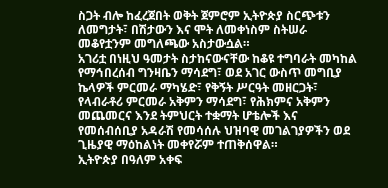ስጋት ብሎ ከፈረጀበት ወቅት ጀምሮም ኢትዮጵያ ስርጭቱን ለመግታት፣ በሽታውን እና ሞት ለመቀነስም ስትሠራ መቆየቷንም መግለጫው አስታውሷል።
አገሪቷ በነዚህ ዓመታት ስታከናውናቸው ከቆዩ ተግባራት መካከል የማኅበረሰብ ግንዛቤን ማሳደግ፣ ወደ አገር ውስጥ መግቢያ ኬላዎች ምርመራ ማካሄድ፣ የቅኝት ሥርዓት መዘርጋት፣ የላብራቶሪ ምርመራ አቅምን ማሳደግ፣ የሕክምና አቅምን መጨመርና እንደ ትምህርት ተቋማት ሆቴሎች እና የመሰብሰቢያ አዳራሽ የመሳሰሉ ህዝባዊ መገልገያዎችን ወደ ጊዜያዊ ማዕከልነት መቀየሯም ተጠቅሰዋል።
ኢትዮጵያ በዓለም አቀፍ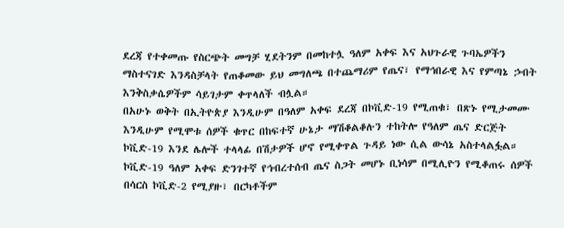ደረጃ የተቀመጡ የስርጭት መግቻ ሂደትንም በመከተሏ ዓለም አቀፍ እና አህጉራዊ ጉባኤዎችን ማስተናገድ እንዳስቻላት የጠቆመው ይህ መግለጫ በተጨማሪም የጤና፣ የማኅበራዊ እና የምጣኔ ኃብት እንቅስቃሴዎችም ሳይገታም ቀጥላለች ብሏል።
በአሁኑ ወቅት በኢትዮጵያ እንዲሁም በዓለም አቀፍ ደረጃ በኮቪድ-19 የሚጠቁ፣ በጽኑ የሚታመሙ እንዲሁም የሚሞቱ ሰዎች ቁጥር በከፍተኛ ሁኔታ ማሽቆልቆሉን ተከትሎ የዓለም ጤና ድርጅት ኮቪድ-19 እንደ ሌሎች ተላላፊ በሽታዎች ሆኖ የሚቀጥል ጉዳይ ነው ሲል ውሳኔ አስተላልፏል።
ኮቪድ-19 ዓለም አቀፍ ድንገተኛ የኅብረተሰብ ጤና ስጋት መሆኑ ቢነሳም በሚሊዮን የሚቆጠሩ ሰዎች በሳርስ ኮቪድ-2 የሚያዙ፣ በርካቶችም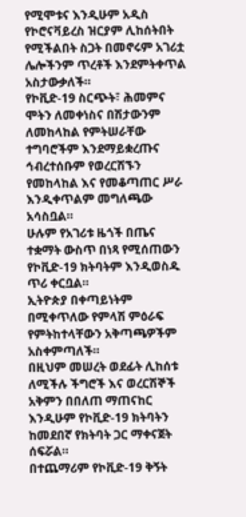የሚሞቱና እንዲሁም አዲስ የኮሮናቫይረስ ዝርያም ሊከሰትበት የሚችልበት ስጋት በመኖሩም አገሪቷ ሌሎችንም ጥረቶች እንደምትቀጥል አስታውቃለች።
የኮቪድ-19 ስርጭት፣ ሕመምና ሞትን ለመቀነስና በሽታውንም ለመከላከል የምትሠራቸው ተግባሮችም እንደማይቋረጡና ኅብረተሰቡም የወረርሽኙን የመከላከል እና የመቆጣጠር ሥራ እንዲቀጥልም መግለጫው አሳስቧል።
ሁሉም የአገሪቱ ዜጎች በጤና ተቋማት ውስጥ በነጻ የሚሰጠውን የኮቪድ-19 ክትባትም እንዲወስዱ ጥሪ ቀርቧል።
ኢትዮጵያ በቀጣይነትም በሚቀጥለው የምላሽ ምዕራፍ የምትከተላቸውን አቅጣጫዎችም አስቀምጣለች።
በዚህም መሠረት ወደፊት ሊከሰቱ ለሚችሉ ችግሮች እና ወረርሽኞች አቅምን በበለጠ ማጠናከር እንዲሁም የኮቪድ-19 ክትባትን ከመደበኛ የክትባት ጋር ማቀናጀት ሰፍሯል።
በተጨማሪም የኮቪድ-19 ቅኝት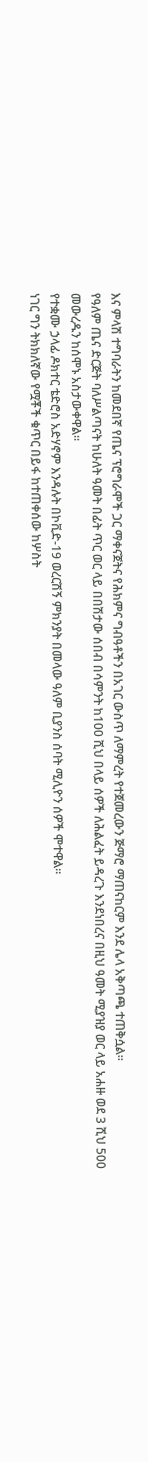እና ምላሽ ተግባራትን ከመደበኛ የጤና ፕሮግራሞች ጋር ማቀናጀትና የሕክምና ግብዓቶችን በአገር ውስጥ ለማምረት የተጀመረውን ጅማሮ ማጠናከርም እንደ ሌላ አቅጣጫ ተጠቅሷል።
የዓለም ጤና ድርጅት ባለሥልጣናት ከሁለት ዓመት በፊት ጥር ወር ላይ በበሽታው ሰበብ በሳምንት ከ100 ሺህ በላይ ሰዎች ለሕልፈት ይዳረጉ እንደነበረና በዚህ ዓመት ሚያዝያ ወር ላይ አሐዙ ወደ 3 ሺህ 500 መውረዱን ከሰሞኑ አስታውቀዋል።
የተቋሙ ኃላፊ ዶክተር ቴድሮስ አድሃኖም እንዳሉት በኮቪድ-19 ወረርሽኝ ምክንያት በመላው ዓለም ቢያንስ ሰባት ሚሊዮን ሰዎች ሞተዋል።
ነገር ግን ትክክለኛው የሟቾች ቁጥር በይፋ ከተጠቀሰው ከሦስት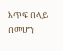እጥፍ በላይ በመሆን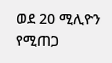ወደ 20 ሚሊዮን የሚጠጋ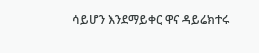ሳይሆን እንደማይቀር ዋና ዳይሬክተሩ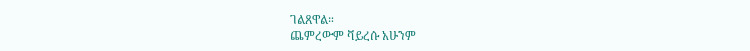ገልጸዋል።
ጨምረውም ቫይረሱ አሁንም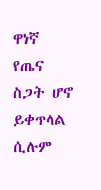ዋነኛ የጤና ስጋት ሆኖ ይቀጥላል ሲሉም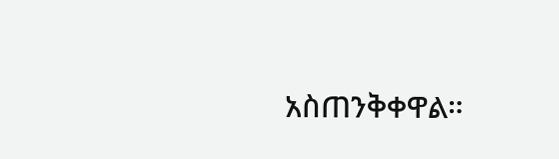አስጠንቅቀዋል።